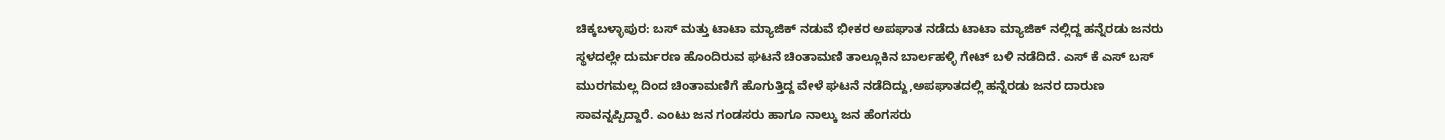ಚಿಕ್ಕಬಳ್ಳಾಪುರ: ಬಸ್ ಮತ್ತು ಟಾಟಾ ಮ್ಯಾಜಿಕ್ ನಡುವೆ ಭೀಕರ ಅಪಘಾತ ನಡೆದು ಟಾಟಾ ಮ್ಯಾಜಿಕ್ ನಲ್ಲಿದ್ದ ಹನ್ನೆರಡು ಜನರು ಸ್ಥಳದಲ್ಲೇ ದುರ್ಮರಣ ಹೊಂದಿರುವ ಘಟನೆ ಚಿಂತಾಮಣಿ ತಾಲ್ಲೂಕಿನ ಬಾರ್ಲಹಳ್ಳಿ ಗೇಟ್ ಬಳಿ ನಡೆದಿದೆ. ಎಸ್ ಕೆ ಎಸ್ ಬಸ್ ಮುರಗಮಲ್ಲ ದಿಂದ ಚಿಂತಾಮಣಿಗೆ ಹೊಗುತ್ತಿದ್ದ ವೇಳೆ ಘಟನೆ ನಡೆದಿದ್ದು,ಅಪಘಾತದಲ್ಲಿ ಹನ್ನೆರಡು ಜನರ ದಾರುಣ ಸಾವನ್ನಪ್ಪಿದ್ದಾರೆ. ಎಂಟು ಜನ ಗಂಡಸರು ಹಾಗೂ ನಾಲ್ಕು ಜನ ಹೆಂಗಸರು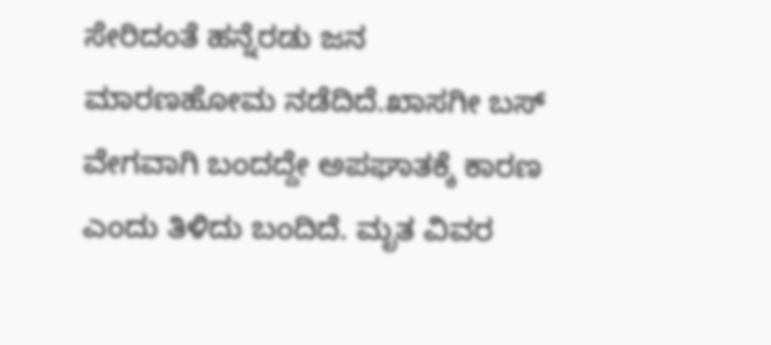ಸೇರಿದಂತೆ ಹನ್ನೆರಡು ಜನ ಮಾರಣಹೋಮ ನಡೆದಿದೆ.ಖಾಸಗೀ ಬಸ್ ವೇಗವಾಗಿ ಬಂದದ್ದೇ ಅಪಘಾತಕ್ಕೆ ಕಾರಣ ಎಂದು ತಿಳಿದು ಬಂದಿದೆ. ಮೃತ ವಿವರ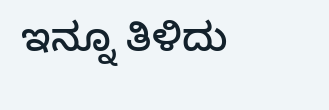ಇನ್ನೂ ತಿಳಿದು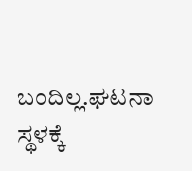ಬಂದಿಲ್ಲ.ಘಟನಾ ಸ್ಥಳಕ್ಕೆ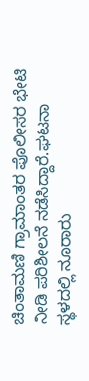ಚಿಂತಾಮಣಿ ಗ್ರಾಮಾಂತರ ಪೊಲೀಸರ ಭೇಟಿ ನೀಡಿ ಪರಿಶೀಲನೆ ನಡೆಸಿದ್ದಾರೆ.ಘಟನಾ ಸ್ಥಳದಲ್ಲಿ ನೂರಾರು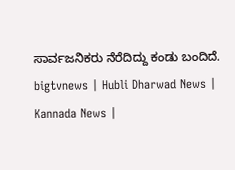ಸಾರ್ವಜನಿಕರು ನೆರೆದಿದ್ದು ಕಂಡು ಬಂದಿದೆ.
bigtvnews | Hubli Dharwad News | Kannada News |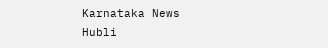Karnataka News Hubli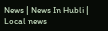News | News In Hubli | Local news